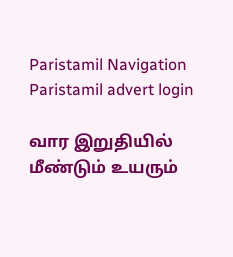Paristamil Navigation Paristamil advert login

வார இறுதியில் மீண்டும் உயரும்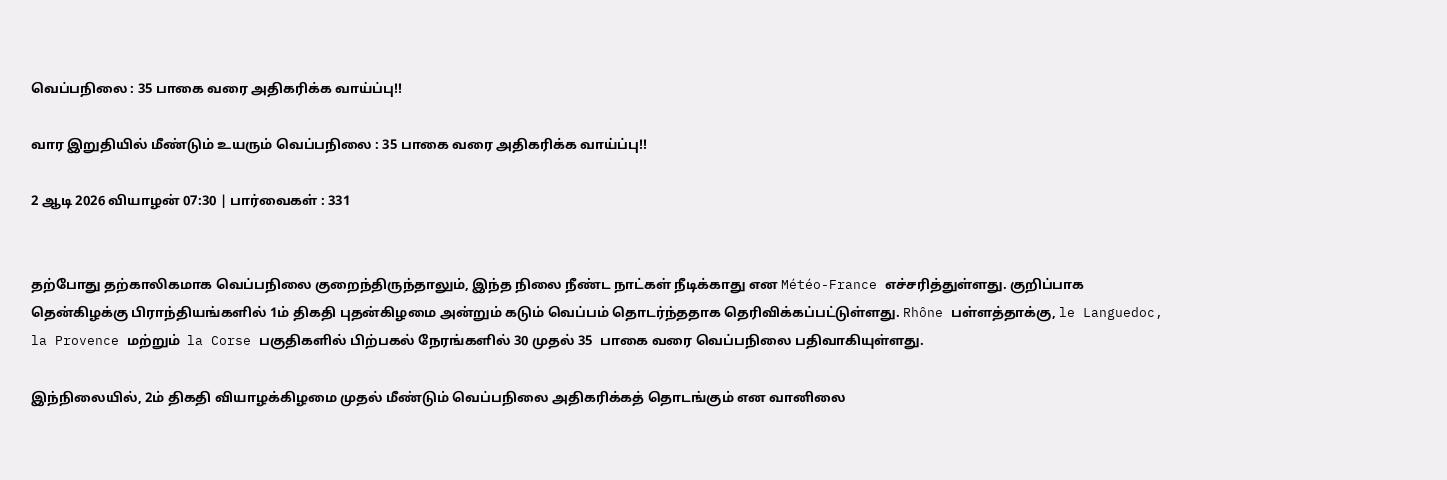வெப்பநிலை : 35 பாகை வரை அதிகரிக்க வாய்ப்பு!!

வார இறுதியில் மீண்டும் உயரும் வெப்பநிலை : 35 பாகை வரை அதிகரிக்க வாய்ப்பு!!

2 ஆடி 2026 வியாழன் 07:30 | பார்வைகள் : 331


தற்போது தற்காலிகமாக வெப்பநிலை குறைந்திருந்தாலும், இந்த நிலை நீண்ட நாட்கள் நீடிக்காது என Météo-France எச்சரித்துள்ளது. குறிப்பாக தென்கிழக்கு பிராந்தியங்களில் 1ம் திகதி புதன்கிழமை அன்றும் கடும் வெப்பம் தொடர்ந்ததாக தெரிவிக்கப்பட்டுள்ளது. Rhône பள்ளத்தாக்கு, le Languedoc, la Provence மற்றும்  la Corse பகுதிகளில் பிற்பகல் நேரங்களில் 30 முதல் 35  பாகை வரை வெப்பநிலை பதிவாகியுள்ளது.

இந்நிலையில், 2ம் திகதி வியாழக்கிழமை முதல் மீண்டும் வெப்பநிலை அதிகரிக்கத் தொடங்கும் என வானிலை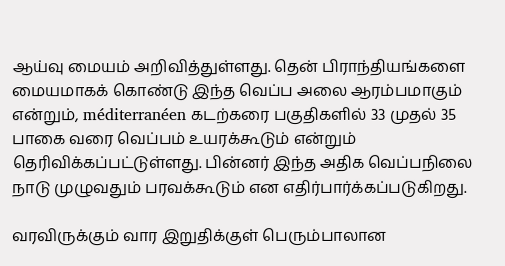ஆய்வு மையம் அறிவித்துள்ளது. தென் பிராந்தியங்களை மையமாகக் கொண்டு இந்த வெப்ப அலை ஆரம்பமாகும் என்றும், méditerranéen கடற்கரை பகுதிகளில் 33 முதல் 35 பாகை வரை வெப்பம் உயரக்கூடும் என்றும் தெரிவிக்கப்பட்டுள்ளது. பின்னர் இந்த அதிக வெப்பநிலை நாடு முழுவதும் பரவக்கூடும் என எதிர்பார்க்கப்படுகிறது.

வரவிருக்கும் வார இறுதிக்குள் பெரும்பாலான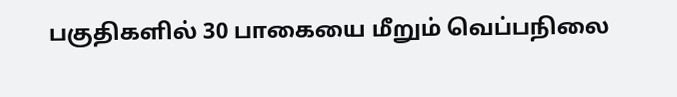பகுதிகளில் 30 பாகையை மீறும் வெப்பநிலை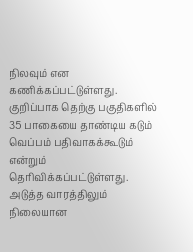நிலவும் என கணிக்கப்பட்டுள்ளது. குறிப்பாக தெற்கு பகுதிகளில் 35 பாகையை தாண்டிய கடும் வெப்பம் பதிவாகக்கூடும் என்றும் தெரிவிக்கப்பட்டுள்ளது. அடுத்த வாரத்திலும் நிலையான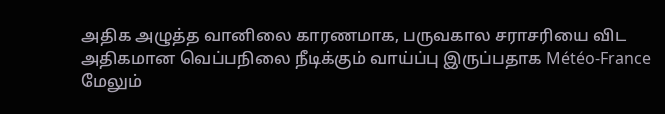அதிக அழுத்த வானிலை காரணமாக, பருவகால சராசரியை விட அதிகமான வெப்பநிலை நீடிக்கும் வாய்ப்பு இருப்பதாக Météo-France மேலும்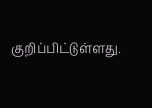குறிப்பிட்டுள்ளது.